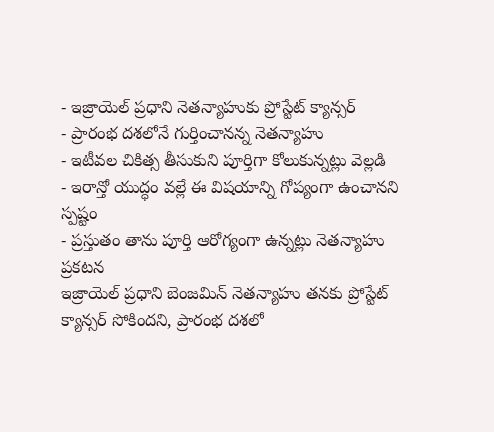- ఇజ్రాయెల్ ప్రధాని నెతన్యాహుకు ప్రోస్టేట్ క్యాన్సర్
- ప్రారంభ దశలోనే గుర్తించానన్న నెతన్యాహు
- ఇటీవల చికిత్స తీసుకుని పూర్తిగా కోలుకున్నట్లు వెల్లడి
- ఇరాన్తో యుద్ధం వల్లే ఈ విషయాన్ని గోప్యంగా ఉంచానని స్పష్టం
- ప్రస్తుతం తాను పూర్తి ఆరోగ్యంగా ఉన్నట్లు నెతన్యాహు ప్రకటన
ఇజ్రాయెల్ ప్రధాని బెంజమిన్ నెతన్యాహు తనకు ప్రోస్టేట్ క్యాన్సర్ సోకిందని, ప్రారంభ దశలో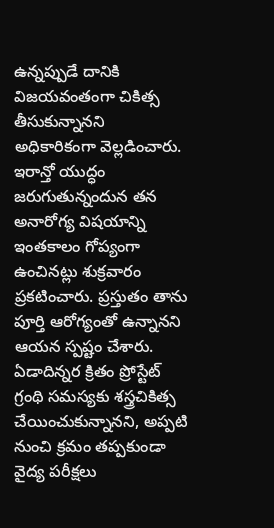ఉన్నప్పుడే దానికి విజయవంతంగా చికిత్స తీసుకున్నానని అధికారికంగా వెల్లడించారు. ఇరాన్తో యుద్ధం జరుగుతున్నందున తన అనారోగ్య విషయాన్ని ఇంతకాలం గోప్యంగా ఉంచినట్లు శుక్రవారం ప్రకటించారు. ప్రస్తుతం తాను పూర్తి ఆరోగ్యంతో ఉన్నానని ఆయన స్పష్టం చేశారు.
ఏడాదిన్నర క్రితం ప్రోస్టేట్ గ్రంథి సమస్యకు శస్త్రచికిత్స చేయించుకున్నానని, అప్పటి నుంచి క్రమం తప్పకుండా వైద్య పరీక్షలు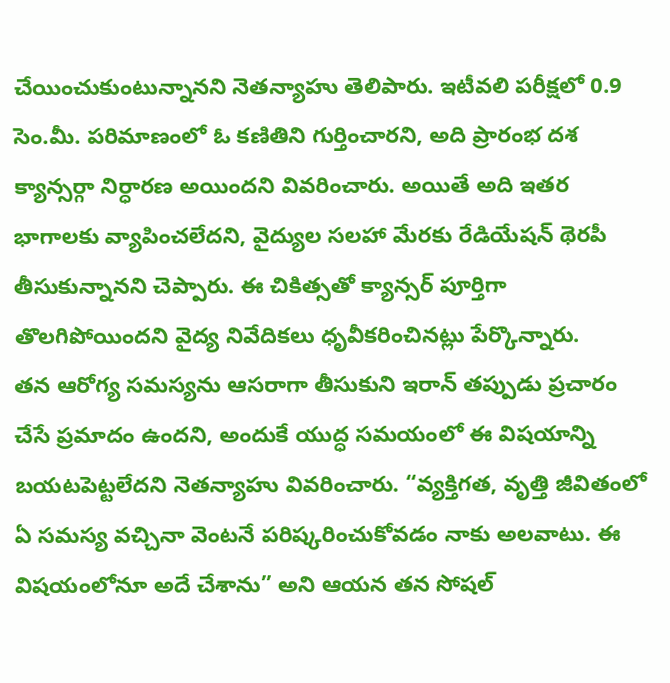చేయించుకుంటున్నానని నెతన్యాహు తెలిపారు. ఇటీవలి పరీక్షలో 0.9 సెం.మీ. పరిమాణంలో ఓ కణితిని గుర్తించారని, అది ప్రారంభ దశ క్యాన్సర్గా నిర్ధారణ అయిందని వివరించారు. అయితే అది ఇతర భాగాలకు వ్యాపించలేదని, వైద్యుల సలహా మేరకు రేడియేషన్ థెరపీ తీసుకున్నానని చెప్పారు. ఈ చికిత్సతో క్యాన్సర్ పూర్తిగా తొలగిపోయిందని వైద్య నివేదికలు ధృవీకరించినట్లు పేర్కొన్నారు.
తన ఆరోగ్య సమస్యను ఆసరాగా తీసుకుని ఇరాన్ తప్పుడు ప్రచారం చేసే ప్రమాదం ఉందని, అందుకే యుద్ధ సమయంలో ఈ విషయాన్ని బయటపెట్టలేదని నెతన్యాహు వివరించారు. “వ్యక్తిగత, వృత్తి జీవితంలో ఏ సమస్య వచ్చినా వెంటనే పరిష్కరించుకోవడం నాకు అలవాటు. ఈ విషయంలోనూ అదే చేశాను” అని ఆయన తన సోషల్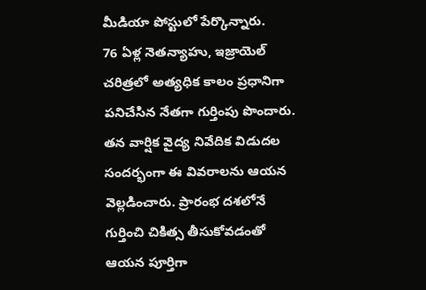మీడియా పోస్టులో పేర్కొన్నారు.
76 ఏళ్ల నెతన్యాహు, ఇజ్రాయెల్ చరిత్రలో అత్యధిక కాలం ప్రధానిగా పనిచేసిన నేతగా గుర్తింపు పొందారు. తన వార్షిక వైద్య నివేదిక విడుదల సందర్భంగా ఈ వివరాలను ఆయన వెల్లడించారు. ప్రారంభ దశలోనే గుర్తించి చికిత్స తీసుకోవడంతో ఆయన పూర్తిగా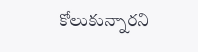కోలుకున్నారని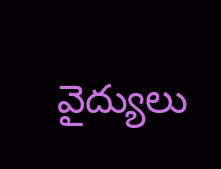వైద్యులు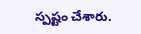స్పష్టం చేశారు.